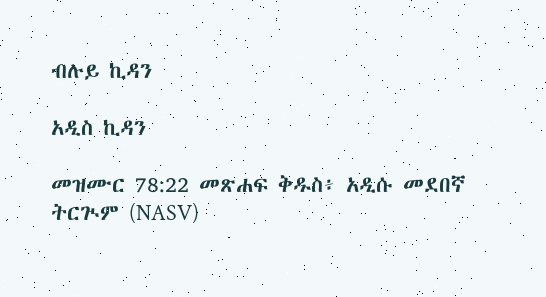ብሉይ ኪዳን

አዲስ ኪዳን

መዝሙር 78:22 መጽሐፍ ቅዱስ፥ አዲሱ መደበኛ ትርጒም (NASV)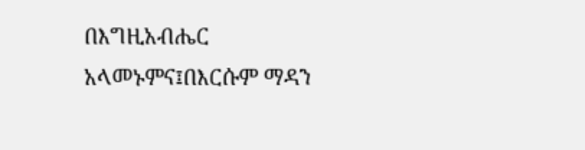በእግዚአብሔር አላመኑምና፤በእርሱም ማዳን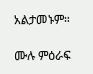አልታመኑም።

ሙሉ ምዕራፍ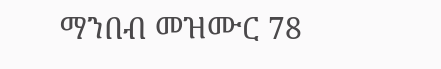ማንበብ መዝሙር 78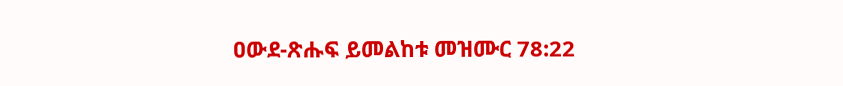ዐውደ-ጽሑፍ ይመልከቱ መዝሙር 78:22